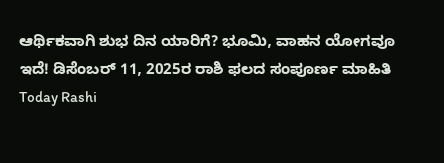ಆರ್ಥಿಕವಾಗಿ ಶುಭ ದಿನ ಯಾರಿಗೆ? ಭೂಮಿ, ವಾಹನ ಯೋಗವೂ ಇದೆ! ಡಿಸೆಂಬರ್ 11, 2025ರ ರಾಶಿ ಫಲದ ಸಂಪೂರ್ಣ ಮಾಹಿತಿ
Today Rashi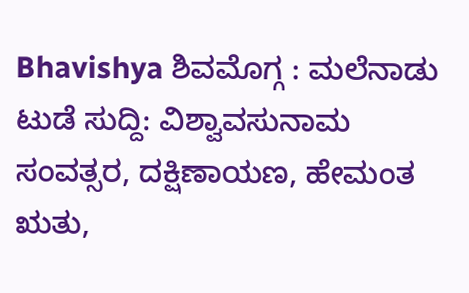Bhavishya ಶಿವಮೊಗ್ಗ : ಮಲೆನಾಡು ಟುಡೆ ಸುದ್ದಿ: ವಿಶ್ವಾವಸುನಾಮ ಸಂವತ್ಸರ, ದಕ್ಷಿಣಾಯಣ, ಹೇಮಂತ ಋತು,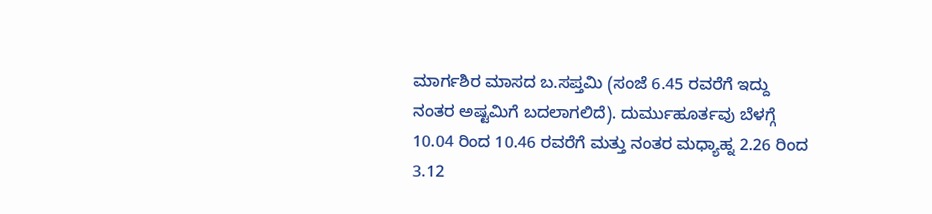ಮಾರ್ಗಶಿರ ಮಾಸದ ಬ.ಸಪ್ತಮಿ (ಸಂಜೆ 6.45 ರವರೆಗೆ ಇದ್ದು ನಂತರ ಅಷ್ಟಮಿಗೆ ಬದಲಾಗಲಿದೆ). ದುರ್ಮುಹೂರ್ತವು ಬೆಳಗ್ಗೆ 10.04 ರಿಂದ 10.46 ರವರೆಗೆ ಮತ್ತು ನಂತರ ಮಧ್ಯಾಹ್ನ 2.26 ರಿಂದ 3.12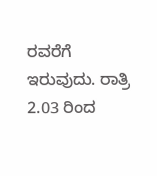ರವರೆಗೆ ಇರುವುದು. ರಾತ್ರಿ 2.03 ರಿಂದ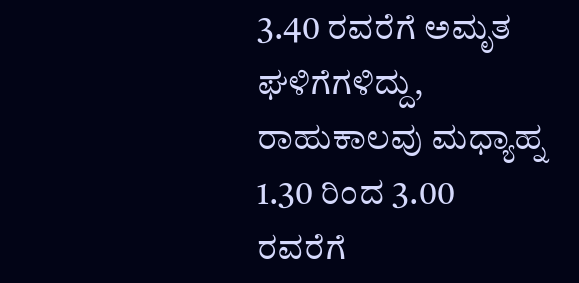3.40 ರವರೆಗೆ ಅಮೃತ ಘಳಿಗೆಗಳಿದ್ದು, ರಾಹುಕಾಲವು ಮಧ್ಯಾಹ್ನ 1.30 ರಿಂದ 3.00 ರವರೆಗೆ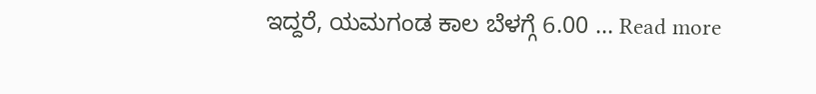ಇದ್ದರೆ, ಯಮಗಂಡ ಕಾಲ ಬೆಳಗ್ಗೆ 6.00 … Read more